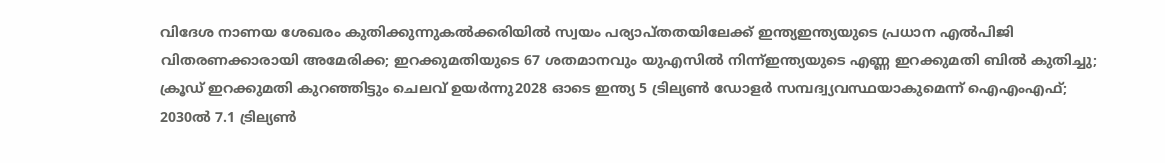വിദേശ നാണയ ശേഖരം കുതിക്കുന്നുകല്‍ക്കരിയില്‍ സ്വയം പര്യാപ്തതയിലേക്ക് ഇന്ത്യഇന്ത്യയുടെ പ്രധാന എൽപിജി വിതരണക്കാരായി അമേരിക്ക; ഇറക്കുമതിയുടെ 67 ശതമാനവും യുഎസിൽ നിന്ന്ഇന്ത്യയുടെ എണ്ണ ഇറക്കുമതി ബിൽ കുതിച്ചു; ക്രൂഡ് ഇറക്കുമതി കുറഞ്ഞിട്ടും ചെലവ് ഉയർന്നു2028 ഓടെ ഇന്ത്യ 5 ട്രില്യണ്‍ ഡോളര്‍ സമ്പദ്വ്യവസ്ഥയാകുമെന്ന് ഐഎംഎഫ്; 2030ല്‍ 7.1 ട്രില്യണ്‍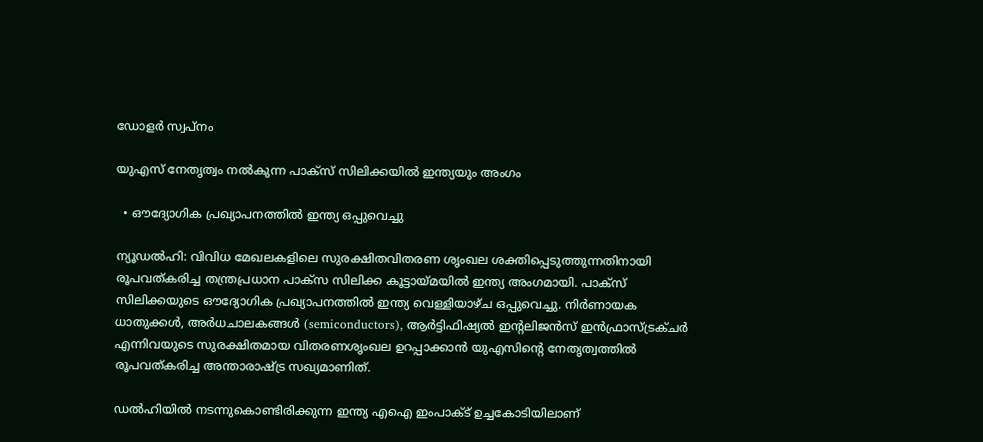ഡോളര്‍ സ്വപ്നം

യുഎസ് നേതൃത്വം നൽകുന്ന പാക്സ് സിലിക്കയിൽ ഇന്ത്യയും അംഗം

  • ഔദ്യോഗിക പ്രഖ്യാപനത്തിൽ ഇന്ത്യ ഒപ്പുവെച്ചു

ന്യൂഡൽഹി: വിവിധ മേഖലകളിലെ സുരക്ഷിതവിതരണ ശൃംഖല ശക്തിപ്പെടുത്തുന്നതിനായി രൂപവത്കരിച്ച തന്ത്രപ്രധാന പാക്സ സിലിക്ക കൂട്ടായ്മയിൽ ഇന്ത്യ അംഗമായി. പാക്സ് സിലിക്കയുടെ ഔദ്യോഗിക പ്രഖ്യാപനത്തിൽ ഇന്ത്യ വെള്ളിയാഴ്ച ഒപ്പുവെച്ചു. നിർണായക ധാതുക്കൾ, അർധചാലകങ്ങൾ (semiconductors), ആർട്ടിഫിഷ്യൽ ഇന്റലിജൻസ് ഇൻഫ്രാസ്ട്രക്ചർ എന്നിവയുടെ സുരക്ഷിതമായ വിതരണശൃംഖല ഉറപ്പാക്കാൻ യുഎസിന്റെ നേതൃത്വത്തിൽ രൂപവത്കരിച്ച അന്താരാഷ്ട്ര സഖ്യമാണിത്.

ഡൽഹിയിൽ നടന്നുകൊണ്ടിരിക്കുന്ന ഇന്ത്യ എഐ ഇംപാക്ട് ഉച്ചകോടിയിലാണ്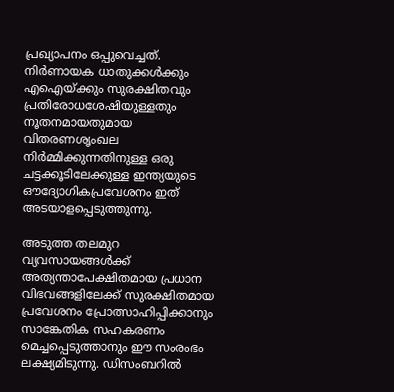പ്രഖ്യാപനം ഒപ്പുവെച്ചത്. നിർണായക ധാതുക്കൾക്കും എഐയ്ക്കും സുരക്ഷിതവും പ്രതിരോധശേഷിയുള്ളതും നൂതനമായതുമായ വിതരണശൃംഖല നിർമ്മിക്കുന്നതിനുള്ള ഒരു ചട്ടക്കൂടിലേക്കുള്ള ഇന്ത്യയുടെ ഔദ്യോഗികപ്രവേശനം ഇത് അടയാളപ്പെടുത്തുന്നു.

അടുത്ത തലമുറ വ്യവസായങ്ങൾക്ക് അത്യന്താപേക്ഷിതമായ പ്രധാന വിഭവങ്ങളിലേക്ക് സുരക്ഷിതമായ പ്രവേശനം പ്രോത്സാഹിപ്പിക്കാനും സാങ്കേതിക സഹകരണം മെച്ചപ്പെടുത്താനും ഈ സംരംഭം ലക്ഷ്യമിടുന്നു. ഡിസംബറിൽ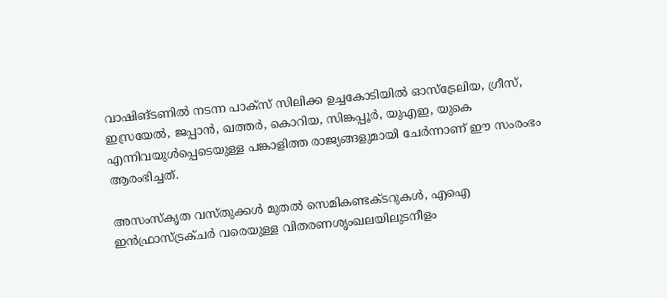വാഷിങ്ടണിൽ നടന്ന പാക്സ് സിലിക്ക ഉച്ചകോടിയിൽ ഓസ്ട്രേലിയ, ഗ്രീസ്, ഇസ്രയേൽ, ജപ്പാൻ, ഖത്തർ, കൊറിയ, സിങ്കപ്പൂർ, യുഎഇ, യുകെ എന്നിവയുൾപ്പെടെയുള്ള പങ്കാളിത്ത രാജ്യങ്ങളുമായി ചേർന്നാണ് ഈ സംരംഭം ആരംഭിച്ചത്.

അസംസ്കൃത വസ്തുക്കൾ മുതൽ സെമികണ്ടക്ടറുകൾ, എഐ ഇൻഫ്രാസ്ട്രക്ചർ വരെയുള്ള വിതരണശൃംഖലയിലുടനീളം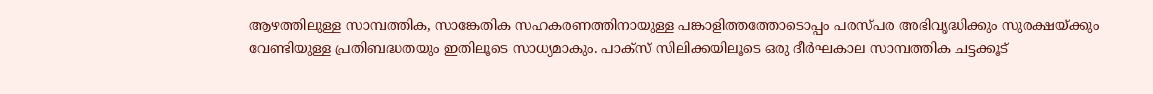ആഴത്തിലുള്ള സാമ്പത്തിക, സാങ്കേതിക സഹകരണത്തിനായുള്ള പങ്കാളിത്തത്തോടൊപ്പം പരസ്പര അഭിവൃദ്ധിക്കും സുരക്ഷയ്ക്കും വേണ്ടിയുള്ള പ്രതിബദ്ധതയും ഇതിലൂടെ സാധ്യമാകും. പാക്സ് സിലിക്കയിലൂടെ ഒരു ദീർഘകാല സാമ്പത്തിക ചട്ടക്കൂട്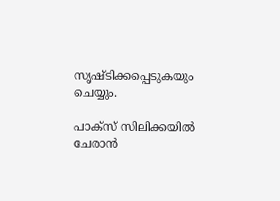സൃഷ്ടിക്കപ്പെടുകയും ചെയ്യും.

പാക്സ് സിലിക്കയിൽ ചേരാൻ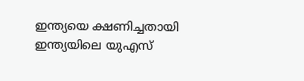ഇന്ത്യയെ ക്ഷണിച്ചതായി ഇന്ത്യയിലെ യുഎസ്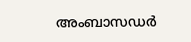അംബാസഡർ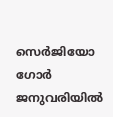സെർജിയോ ഗോർ ജനുവരിയിൽ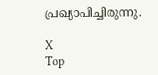പ്രഖ്യാപിച്ചിരുന്നു.

X
Top